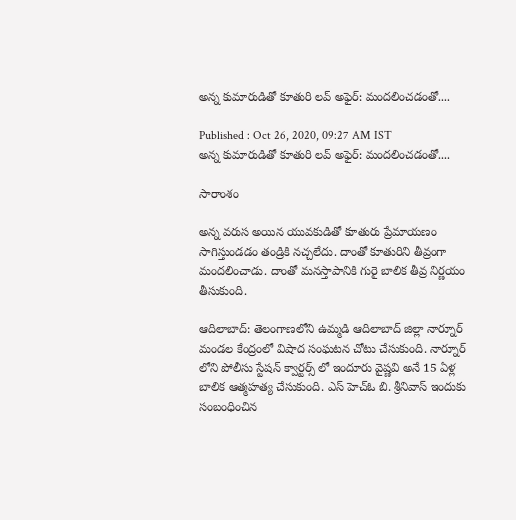అన్న కుమారుడితో కూతురి లవ్ అఫైర్: మందలించడంతో....

Published : Oct 26, 2020, 09:27 AM IST
అన్న కుమారుడితో కూతురి లవ్ అఫైర్: మందలించడంతో....

సారాంశం

అన్న వరుస అయిన యువకుడితో కూతురు ప్రేమాయణం సాగిస్తుండడం తండ్రికి నచ్చలేదు. దాంతో కూతురిని తీవ్రంగా మందలించాడు. దాంతో మనస్తాపానికి గురై బాలిక తీవ్ర నిర్ణయం తీసుకుంది.

ఆదిలాబాద్: తెలంగాణలోని ఉమ్మడి ఆదిలాబాద్ జిల్లా నార్నూర్ మండల కేంద్రంలో విషాద సంఘటన చోటు చేసుకుంది. నార్నూర్ లోని పోలీసు స్టేషన్ క్వార్టర్స్ లో ఇందూరు వైష్ణవి అనే 15 ఏళ్ల బాలిక ఆత్మహత్య చేసుకుంది. ఎస్ హెచ్ఓ బి. శ్రీనివాస్ ఇందుకు సంబంధించిన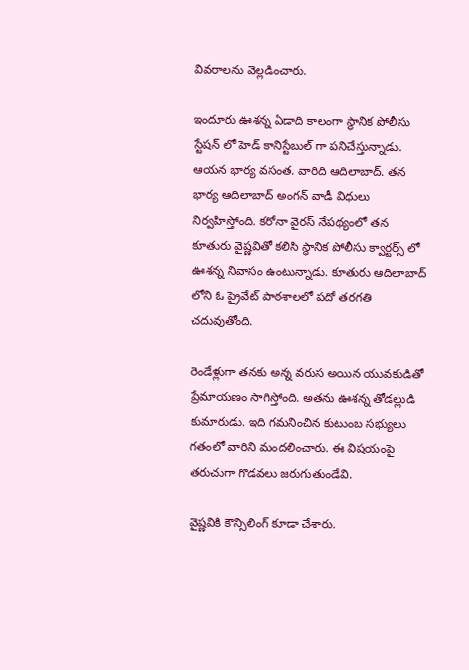వివరాలను వెల్లడించారు.

ఇందూరు ఊశన్న ఏడాది కాలంగా స్థానిక పోలీసు స్టేషన్ లో హెడ్ కానిస్టేబుల్ గా పనిచేస్తున్నాడు. ఆయన భార్య వసంత. వారిది ఆదిలాబాద్. తన భార్య ఆదిలాబాద్ అంగన్ వాడీ విధులు నిర్వహిస్తోంది. కరోనా వైరస్ నేపథ్యంలో తన కూతురు వైష్ణవితో కలిసి స్థానిక పోలీసు క్వార్టర్స్ లో ఊశన్న నివాసం ఉంటున్నాడు. కూతురు ఆదిలాబాద్ లోని ఓ ప్రైవేట్ పాఠశాలలో పదో తరగతి చదువుతోంది.

రెండేళ్లుగా తనకు అన్న వరుస అయిన యువకుడితో ప్రేమాయణం సాగిస్తోంది. అతను ఊశన్న తోడల్లుడి కుమారుడు. ఇది గమనించిన కుటుంబ సభ్యులు గతంలో వారిని మందలించారు. ఈ విషయంపై తరుచుగా గొడవలు జరుగుతుండేవి.

వైష్ణవికి కౌన్సిలింగ్ కూడా చేశారు.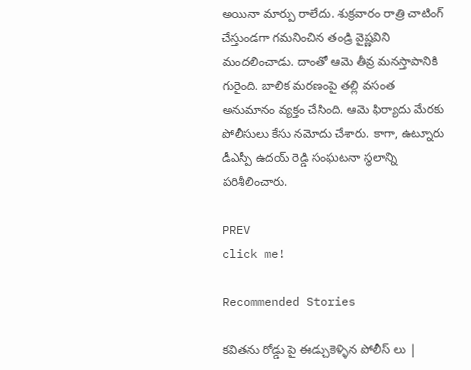అయినా మార్పు రాలేదు. శుక్రవారం రాత్రి చాటింగ్ చేస్తుండగా గమనించిన తండ్రి వైష్ణవిని మందలించాడు. దాంతో ఆమె తీవ్ర మనస్తాపానికి గురైంది. బాలిక మరణంపై తల్లి వసంత అనుమానం వ్యక్తం చేసింది. ఆమె ఫిర్యాదు మేరకు పోలీసులు కేసు నమోదు చేశారు. కాగా, ఉట్నూరు డీఎస్పీ ఉదయ్ రెడ్డి సంఘటనా స్థలాన్ని పరిశీలించారు.

PREV
click me!

Recommended Stories

కవితను రోడ్డు పై ఈడ్చుకెళ్ళిన పోలీస్ లు |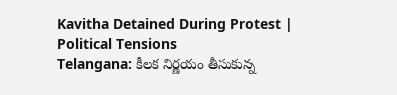Kavitha Detained During Protest | Political Tensions
Telangana: కీలక నిర్ణయం తీసుకున్న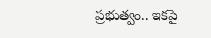ప్రభుత్వం.. ఇకపై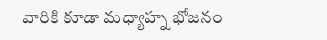వారికి కూడా మధ్యాహ్న భోజనం